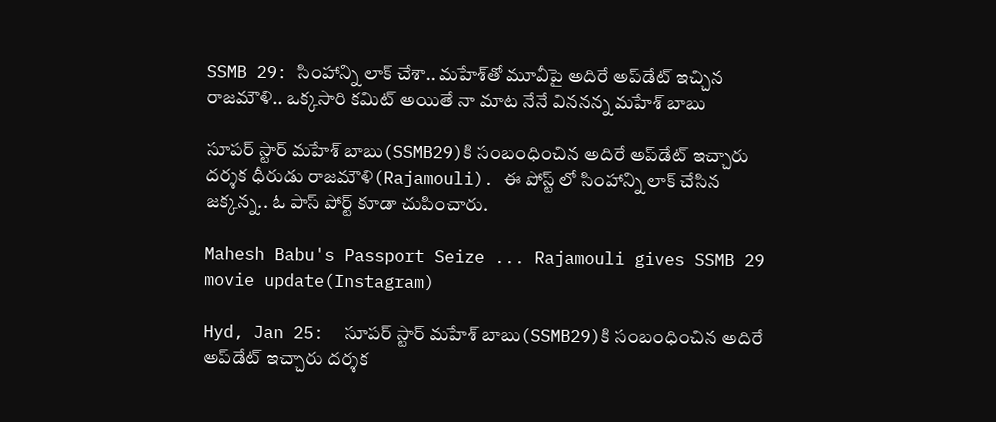SSMB 29: సింహాన్ని లాక్‌ చేశా.. మహేశ్‌తో మూవీపై అదిరే అప్‌డేట్ ఇచ్చిన రాజమౌళి.. ఒక్కసారి కమిట్‌ అయితే నా మాట నేనే విననన్న మహేశ్‌ బాబు

సూపర్ స్టార్ మహేశ్‌ బాబు(SSMB29)కి సంబంధించిన అదిరే అప్‌డేట్ ఇచ్చారు దర్శక ధీరుడు రాజమౌళి(Rajamouli). ఈ పోస్ట్ లో సింహాన్ని లాక్ చేసిన జక్కన్న.. ఓ పాస్ పోర్ట్ కూడా చుపించారు.

Mahesh Babu's Passport Seize ... Rajamouli gives SSMB 29 movie update(Instagram)

Hyd, Jan 25:  సూపర్ స్టార్ మహేశ్‌ బాబు(SSMB29)కి సంబంధించిన అదిరే అప్‌డేట్ ఇచ్చారు దర్శక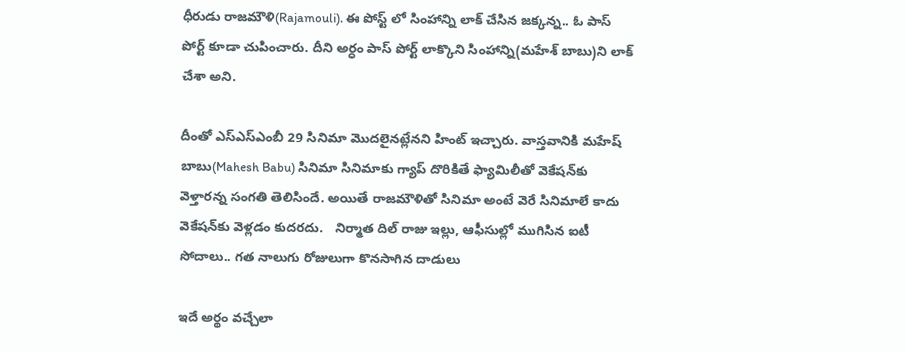ధీరుడు రాజమౌళి(Rajamouli). ఈ పోస్ట్ లో సింహాన్ని లాక్ చేసిన జక్కన్న.. ఓ పాస్ పోర్ట్ కూడా చుపించారు. దీని అర్ధం పాస్ పోర్ట్ లాక్కొని సింహాన్ని(మహేశ్ బాబు)ని లాక్ చేశా అని.

దీంతో ఎస్‌ఎస్‌ఎంబీ 29 సినిమా మొదలైనట్లేనని హింట్ ఇచ్చారు. వాస్తవానికి మహేష్ బాబు(Mahesh Babu) సినిమా సినిమాకు గ్యాప్ దొరికితే ఫ్యామిలీతో వెకేషన్‌కు వెళ్తారన్న సంగతి తెలిసిందే. అయితే రాజమౌళితో సినిమా అంటే వెరే సినిమాలే కాదు వెకేషన్‌కు వెళ్లడం కుదరదు.   నిర్మాత దిల్ రాజు ఇల్లు, ఆఫీసుల్లో ముగిసిన ఐటీ సోదాలు.. గత నాలుగు రోజులుగా కొనసాగిన దాడులు

ఇదే అర్థం వచ్చేలా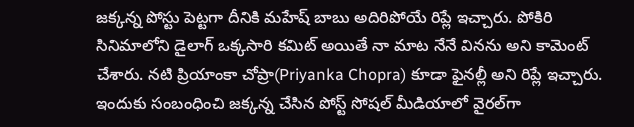జక్కన్న పోస్టు పెట్టగా దీనికి మహేష్ బాబు అదిరిపోయే రిప్లే ఇచ్చారు. పోకిరి సినిమాలోని డైలాగ్‌ ఒక్కసారి కమిట్‌ అయితే నా మాట నేనే వినను అని కామెంట్‌ చేశారు. నటి ప్రియాంకా చోప్రా(Priyanka Chopra) కూడా ఫైనల్లీ అని రిప్లే ఇచ్చారు. ఇందుకు సంబంధించి జక్కన్న చేసిన పోస్ట్ సోషల్ మీడియాలో వైరల్‌గా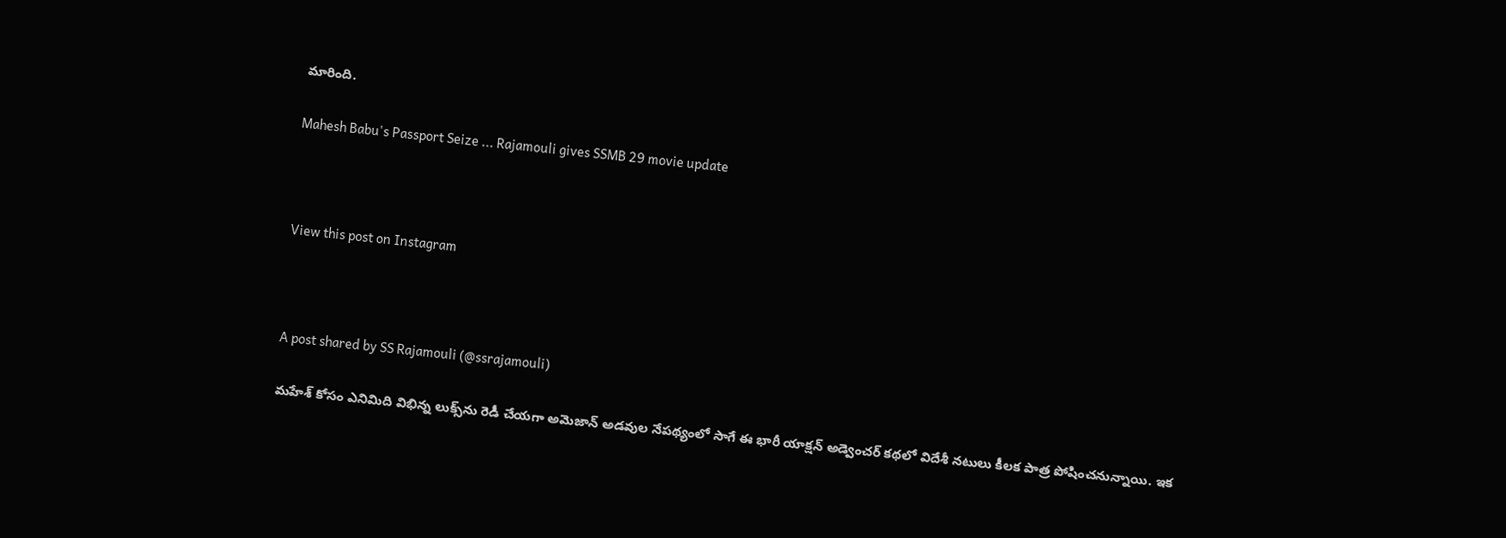మారింది.

Mahesh Babu's Passport Seize ... Rajamouli gives SSMB 29 movie update



View this post on Instagram



A post shared by SS Rajamouli (@ssrajamouli)

మహేశ్‌ కోసం ఎనిమిది విభిన్న లుక్స్‌ను రెడీ చేయగా అమెజాన్‌ అడవుల నేపథ్యంలో సాగే ఈ భారీ యాక్షన్‌ అడ్వెంచర్‌ కథలో విదేశీ నటులు కీలక పాత్ర పోషించనున్నాయి. ఇక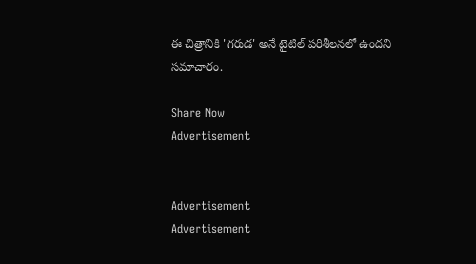ఈ చిత్రానికి 'గరుడ' అనే టైటిల్‌ పరిశీలనలో ఉందని సమాచారం.

Share Now
Advertisement


Advertisement
Advertisement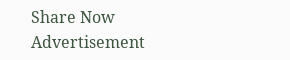Share Now
Advertisement